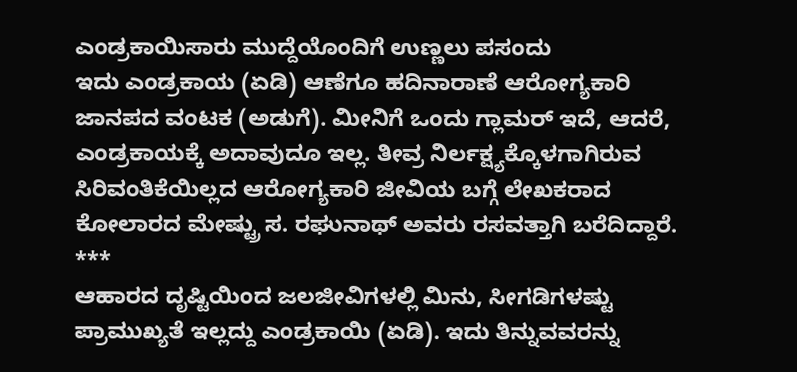ಎಂಡ್ರಕಾಯಿಸಾರು ಮುದ್ದೆಯೊಂದಿಗೆ ಉಣ್ಣಲು ಪಸಂದು
ಇದು ಎಂಡ್ರಕಾಯ (ಏಡಿ) ಆಣೆಗೂ ಹದಿನಾರಾಣೆ ಆರೋಗ್ಯಕಾರಿ ಜಾನಪದ ವಂಟಕ (ಅಡುಗೆ). ಮೀನಿಗೆ ಒಂದು ಗ್ಲಾಮರ್ ಇದೆ, ಆದರೆ, ಎಂಡ್ರಕಾಯಕ್ಕೆ ಅದಾವುದೂ ಇಲ್ಲ. ತೀವ್ರ ನಿರ್ಲಕ್ಷ್ಯಕ್ಕೊಳಗಾಗಿರುವ ಸಿರಿವಂತಿಕೆಯಿಲ್ಲದ ಆರೋಗ್ಯಕಾರಿ ಜೀವಿಯ ಬಗ್ಗೆ ಲೇಖಕರಾದ ಕೋಲಾರದ ಮೇಷ್ಟ್ರು ಸ. ರಘುನಾಥ್ ಅವರು ರಸವತ್ತಾಗಿ ಬರೆದಿದ್ದಾರೆ.
***
ಆಹಾರದ ದೃಷ್ಟಿಯಿಂದ ಜಲಜೀವಿಗಳಲ್ಲಿ ಮಿನು, ಸೀಗಡಿಗಳಷ್ಟು ಪ್ರಾಮುಖ್ಯತೆ ಇಲ್ಲದ್ದು ಎಂಡ್ರಕಾಯಿ (ಏಡಿ). ಇದು ತಿನ್ನುವವರನ್ನು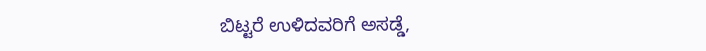ಬಿಟ್ಟರೆ ಉಳಿದವರಿಗೆ ಅಸಡ್ಡೆ,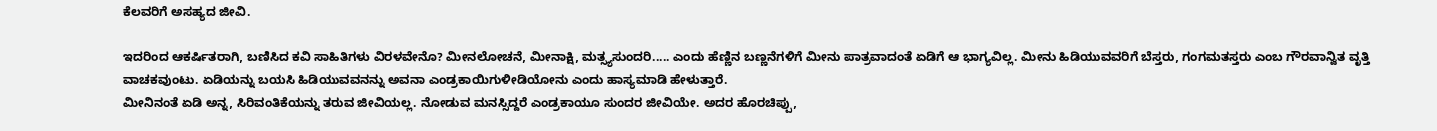ಕೆಲವರಿಗೆ ಅಸಹ್ಯದ ಜೀವಿ.

ಇದರಿಂದ ಆಕರ್ಷಿತರಾಗಿ, ಬಣಿಸಿದ ಕವಿ ಸಾಹಿತಿಗಳು ವಿರಳವೇನೊ? ಮೀನಲೋಚನೆ, ಮೀನಾಕ್ಷಿ, ಮತ್ಸ್ಯಸುಂದರಿ..... ಎಂದು ಹೆಣ್ಣಿನ ಬಣ್ಣನೆಗಳಿಗೆ ಮೀನು ಪಾತ್ರವಾದಂತೆ ಏಡಿಗೆ ಆ ಭಾಗ್ಯವಿಲ್ಲ. ಮೀನು ಹಿಡಿಯುವವರಿಗೆ ಬೆಸ್ತರು, ಗಂಗಮತಸ್ತರು ಎಂಬ ಗೌರವಾನ್ವಿತ ವೃತ್ತಿ ವಾಚಕವುಂಟು. ಏಡಿಯನ್ನು ಬಯಸಿ ಹಿಡಿಯುವವನನ್ನು ಅವನಾ ಎಂಡ್ರಕಾಯಿಗುಳೀಡಿಯೋನು ಎಂದು ಹಾಸ್ಯಮಾಡಿ ಹೇಳುತ್ತಾರೆ.
ಮೀನಿನಂತೆ ಏಡಿ ಅನ್ನ, ಸಿರಿವಂತಿಕೆಯನ್ನು ತರುವ ಜೀವಿಯಲ್ಲ. ನೋಡುವ ಮನಸ್ಸಿದ್ದರೆ ಎಂಡ್ರಕಾಯೂ ಸುಂದರ ಜೀವಿಯೇ. ಅದರ ಹೊರಚಿಪ್ಪು,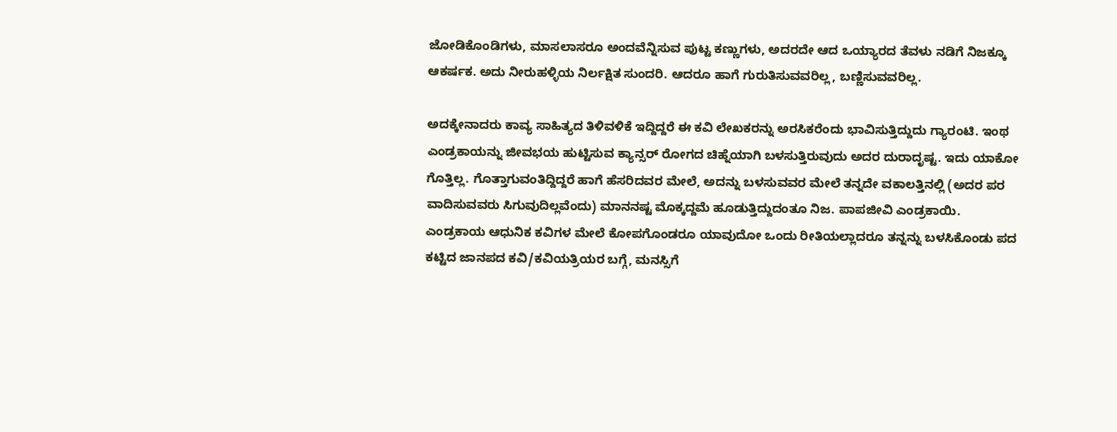ಜೋಡಿಕೊಂಡಿಗಳು, ಮಾಸಲಾಸರೂ ಅಂದವೆನ್ನಿಸುವ ಪುಟ್ಟ ಕಣ್ಣುಗಳು, ಅದರದೇ ಆದ ಒಯ್ಯಾರದ ತೆವಳು ನಡಿಗೆ ನಿಜಕ್ಕೂ ಆಕರ್ಷಕ. ಅದು ನೀರುಹಳ್ಳಿಯ ನಿರ್ಲಕ್ಷಿತ ಸುಂದರಿ. ಆದರೂ ಹಾಗೆ ಗುರುತಿಸುವವರಿಲ್ಲ, ಬಣ್ಣಿಸುವವರಿಲ್ಲ.

ಅದಕ್ಕೇನಾದರು ಕಾವ್ಯ ಸಾಹಿತ್ಯದ ತಿಳಿವಳಿಕೆ ಇದ್ದಿದ್ದರೆ ಈ ಕವಿ ಲೇಖಕರನ್ನು ಅರಸಿಕರೆಂದು ಭಾವಿಸುತ್ತಿದ್ದುದು ಗ್ಯಾರಂಟಿ. ಇಂಥ ಎಂಡ್ರಕಾಯನ್ನು ಜೀವಭಯ ಹುಟ್ಟಿಸುವ ಕ್ಯಾನ್ಸರ್ ರೋಗದ ಚಿಹ್ನೆಯಾಗಿ ಬಳಸುತ್ತಿರುವುದು ಅದರ ದುರಾದೃಷ್ಟ. ಇದು ಯಾಕೋ ಗೊತ್ತಿಲ್ಲ. ಗೊತ್ತಾಗುವಂತಿದ್ದಿದ್ದರೆ ಹಾಗೆ ಹೆಸರಿದವರ ಮೇಲೆ, ಅದನ್ನು ಬಳಸುವವರ ಮೇಲೆ ತನ್ನದೇ ವಕಾಲತ್ತಿನಲ್ಲಿ (ಅದರ ಪರ ವಾದಿಸುವವರು ಸಿಗುವುದಿಲ್ಲವೆಂದು) ಮಾನನಷ್ಟ ಮೊಕ್ಕದ್ದಮೆ ಹೂಡುತ್ತಿದ್ದುದಂತೂ ನಿಜ. ಪಾಪಜೀವಿ ಎಂಡ್ರಕಾಯಿ.
ಎಂಡ್ರಕಾಯ ಆಧುನಿಕ ಕವಿಗಳ ಮೇಲೆ ಕೋಪಗೊಂಡರೂ ಯಾವುದೋ ಒಂದು ರೀತಿಯಲ್ಲಾದರೂ ತನ್ನನ್ನು ಬಳಸಿಕೊಂಡು ಪದ ಕಟ್ಟಿದ ಜಾನಪದ ಕವಿ/ಕವಿಯತ್ರಿಯರ ಬಗ್ಗೆ, ಮನಸ್ಸಿಗೆ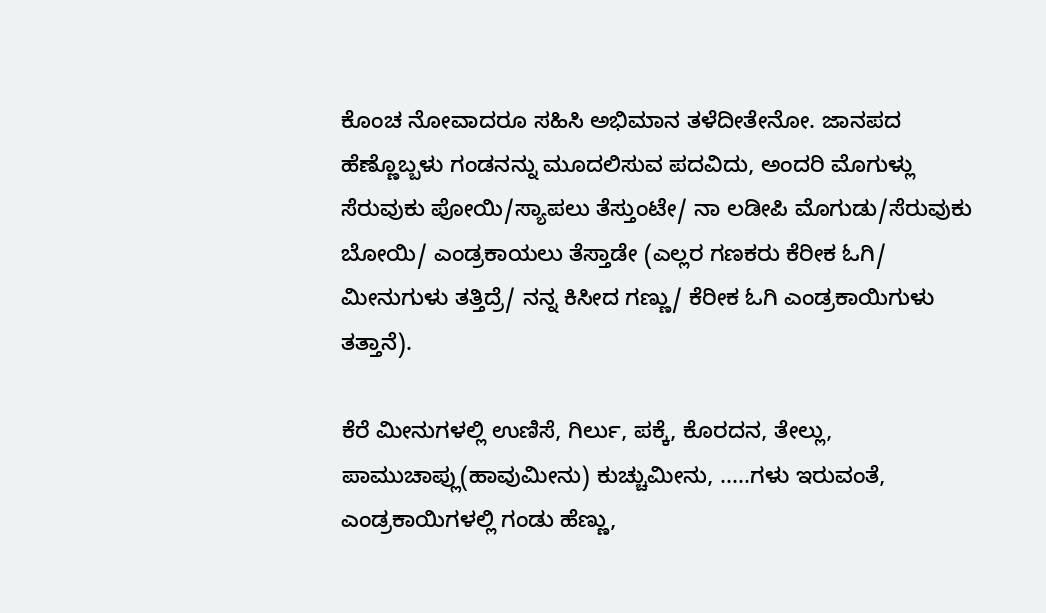ಕೊಂಚ ನೋವಾದರೂ ಸಹಿಸಿ ಅಭಿಮಾನ ತಳೆದೀತೇನೋ. ಜಾನಪದ ಹೆಣ್ಣೊಬ್ಬಳು ಗಂಡನನ್ನು ಮೂದಲಿಸುವ ಪದವಿದು, ಅಂದರಿ ಮೊಗುಳ್ಲು ಸೆರುವುಕು ಪೋಯಿ/ಸ್ಯಾಪಲು ತೆಸ್ತುಂಟೇ/ ನಾ ಲಡೀಪಿ ಮೊಗುಡು/ಸೆರುವುಕು ಬೋಯಿ/ ಎಂಡ್ರಕಾಯಲು ತೆಸ್ತಾಡೇ (ಎಲ್ಲರ ಗಣಕರು ಕೆರೀಕ ಓಗಿ/ ಮೀನುಗುಳು ತತ್ತಿದ್ರೆ/ ನನ್ನ ಕಿಸೀದ ಗಣ್ಣು/ ಕೆರೀಕ ಓಗಿ ಎಂಡ್ರಕಾಯಿಗುಳು ತತ್ತಾನೆ).

ಕೆರೆ ಮೀನುಗಳಲ್ಲಿ ಉಣಿಸೆ, ಗಿರ್ಲು, ಪಕ್ಕೆ, ಕೊರದನ, ತೇಲ್ಲು, ಪಾಮುಚಾಪ್ಲು(ಹಾವುಮೀನು) ಕುಚ್ಚುಮೀನು, .....ಗಳು ಇರುವಂತೆ, ಎಂಡ್ರಕಾಯಿಗಳಲ್ಲಿ ಗಂಡು ಹೆಣ್ಣು,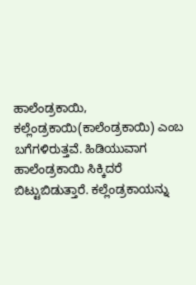ಹಾಲೆಂಡ್ರಕಾಯಿ, ಕಲ್ಲೆಂಡ್ರಕಾಯಿ(ಕಾಲೆಂಡ್ರಕಾಯಿ) ಎಂಬ ಬಗೆಗಳಿರುತ್ತವೆ. ಹಿಡಿಯುವಾಗ ಹಾಲೆಂಡ್ರಕಾಯಿ ಸಿಕ್ಕಿದರೆ ಬಿಟ್ಟುಬಿಡುತ್ತಾರೆ. ಕಲ್ಲೆಂಡ್ರಕಾಯನ್ನು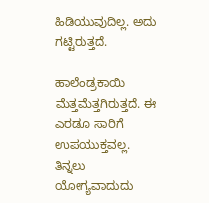ಹಿಡಿಯುವುದಿಲ್ಲ. ಅದು ಗಟ್ಟಿರುತ್ತದೆ.

ಹಾಲೆಂಡ್ರಕಾಯಿ ಮೆತ್ತಮೆತ್ತಗಿರುತ್ತದೆ. ಈ ಎರಡೂ ಸಾರಿಗೆ ಉಪಯುಕ್ತವಲ್ಲ. ತಿನ್ನಲು ಯೋಗ್ಯವಾದುದು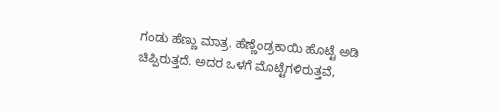ಗಂಡು ಹೆಣ್ಣು ಮಾತ್ರ. ಹೆಣ್ಣೆಂಡ್ರಕಾಯಿ ಹೊಟ್ಟೆ ಅಡಿ ಚಿಪ್ಪಿರುತ್ತದೆ. ಅದರ ಒಳಗೆ ಮೊಟ್ಟೆಗಳಿರುತ್ತವೆ,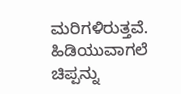ಮರಿಗಳಿರುತ್ತವೆ. ಹಿಡಿಯುವಾಗಲೆ ಚಿಪ್ಪನ್ನು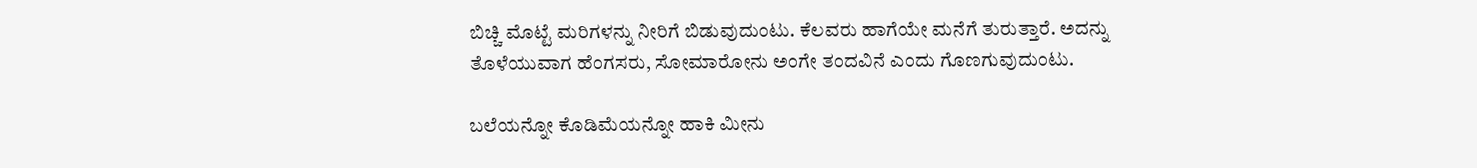ಬಿಚ್ಚಿ ಮೊಟ್ಟೆ ಮರಿಗಳನ್ನು ನೀರಿಗೆ ಬಿಡುವುದುಂಟು. ಕೆಲವರು ಹಾಗೆಯೇ ಮನೆಗೆ ತುರುತ್ತಾರೆ. ಅದನ್ನು ತೊಳೆಯುವಾಗ ಹೆಂಗಸರು, ಸೋಮಾರೋನು ಅಂಗೇ ತಂದವಿನೆ ಎಂದು ಗೊಣಗುವುದುಂಟು.

ಬಲೆಯನ್ನೋ ಕೊಡಿಮೆಯನ್ನೋ ಹಾಕಿ ಮೀನು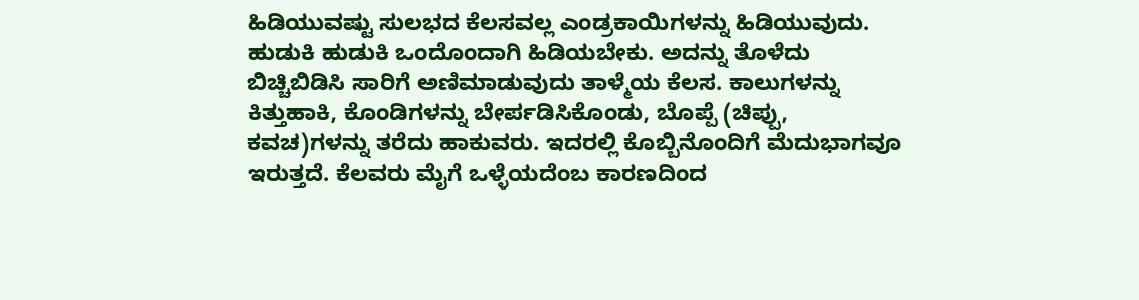ಹಿಡಿಯುವಷ್ಟು ಸುಲಭದ ಕೆಲಸವಲ್ಲ ಎಂಡ್ರಕಾಯಿಗಳನ್ನು ಹಿಡಿಯುವುದು. ಹುಡುಕಿ ಹುಡುಕಿ ಒಂದೊಂದಾಗಿ ಹಿಡಿಯಬೇಕು. ಅದನ್ನು ತೊಳೆದು ಬಿಚ್ಚಿಬಿಡಿಸಿ ಸಾರಿಗೆ ಅಣಿಮಾಡುವುದು ತಾಳ್ಮೆಯ ಕೆಲಸ. ಕಾಲುಗಳನ್ನು ಕಿತ್ತುಹಾಕಿ, ಕೊಂಡಿಗಳನ್ನು ಬೇರ್ಪಡಿಸಿಕೊಂಡು, ಬೊಪ್ಪೆ (ಚಿಪ್ಪು, ಕವಚ)ಗಳನ್ನು ತರೆದು ಹಾಕುವರು. ಇದರಲ್ಲಿ ಕೊಬ್ಬಿನೊಂದಿಗೆ ಮೆದುಭಾಗವೂ ಇರುತ್ತದೆ. ಕೆಲವರು ಮೈಗೆ ಒಳ್ಳೆಯದೆಂಬ ಕಾರಣದಿಂದ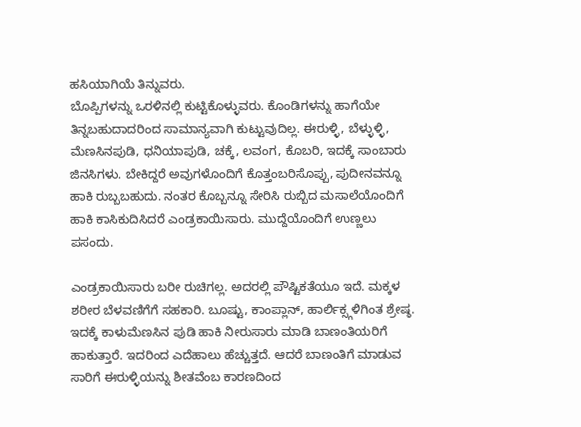ಹಸಿಯಾಗಿಯೆ ತಿನ್ನುವರು.
ಬೊಪ್ಪಿಗಳನ್ನು ಒರಳಿನಲ್ಲಿ ಕುಟ್ಟಿಕೊಳ್ಳುವರು. ಕೊಂಡಿಗಳನ್ನು ಹಾಗೆಯೇ ತಿನ್ನಬಹುದಾದರಿಂದ ಸಾಮಾನ್ಯವಾಗಿ ಕುಟ್ಟುವುದಿಲ್ಲ. ಈರುಳ್ಳಿ, ಬೆಳ್ಳುಳ್ಳಿ, ಮೆಣಸಿನಪುಡಿ, ಧನಿಯಾಪುಡಿ, ಚಕ್ಕೆ, ಲವಂಗ, ಕೊಬರಿ, ಇದಕ್ಕೆ ಸಾಂಬಾರು ಜಿನಸಿಗಳು. ಬೇಕಿದ್ದರೆ ಅವುಗಳೊಂದಿಗೆ ಕೊತ್ತಂಬರಿಸೊಪ್ಪು, ಪುದೀನವನ್ನೂ ಹಾಕಿ ರುಬ್ಬಬಹುದು. ನಂತರ ಕೊಬ್ಬನ್ನೂ ಸೇರಿಸಿ ರುಬ್ಬಿದ ಮಸಾಲೆಯೊಂದಿಗೆ ಹಾಕಿ ಕಾಸಿಕುದಿಸಿದರೆ ಎಂಡ್ರಕಾಯಿಸಾರು. ಮುದ್ದೆಯೊಂದಿಗೆ ಉಣ್ಣಲು ಪಸಂದು.

ಎಂಡ್ರಕಾಯಿಸಾರು ಬರೀ ರುಚಿಗಲ್ಲ. ಅದರಲ್ಲಿ ಪೌಷ್ಟಿಕತೆಯೂ ಇದೆ. ಮಕ್ಕಳ ಶರೀರ ಬೆಳವಣಿಗೆಗೆ ಸಹಕಾರಿ. ಬೂಷ್ಟು, ಕಾಂಪ್ಲಾನ್, ಹಾರ್ಲಿಕ್ಸ್ಗಳಿಗಿಂತ ಶ್ರೇಷ್ಠ. ಇದಕ್ಕೆ ಕಾಳುಮೆಣಸಿನ ಪುಡಿ ಹಾಕಿ ನೀರುಸಾರು ಮಾಡಿ ಬಾಣಂತಿಯರಿಗೆ ಹಾಕುತ್ತಾರೆ. ಇದರಿಂದ ಎದೆಹಾಲು ಹೆಚ್ಚುತ್ತದೆ. ಆದರೆ ಬಾಣಂತಿಗೆ ಮಾಡುವ ಸಾರಿಗೆ ಈರುಳ್ಳಿಯನ್ನು ಶೀತವೆಂಬ ಕಾರಣದಿಂದ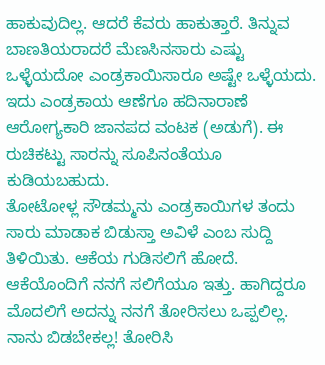ಹಾಕುವುದಿಲ್ಲ. ಆದರೆ ಕೆವರು ಹಾಕುತ್ತಾರೆ. ತಿನ್ನುವ ಬಾಣತಿಯರಾದರೆ ಮೆಣಸಿನಸಾರು ಎಷ್ಟು ಒಳ್ಳೆಯದೋ ಎಂಡ್ರಕಾಯಿಸಾರೂ ಅಷ್ಟೇ ಒಳ್ಳೆಯದು. ಇದು ಎಂಡ್ರಕಾಯ ಆಣೆಗೂ ಹದಿನಾರಾಣೆ ಆರೋಗ್ಯಕಾರಿ ಜಾನಪದ ವಂಟಕ (ಅಡುಗೆ). ಈ ರುಚಿಕಟ್ಟು ಸಾರನ್ನು ಸೂಪಿನಂತೆಯೂ ಕುಡಿಯಬಹುದು.
ತೋಟೋಳ್ಲ ಸೌಡಮ್ಮನು ಎಂಡ್ರಕಾಯಿಗಳ ತಂದು ಸಾರು ಮಾಡಾಕ ಬಿಡುಸ್ತಾ ಅವಿಳೆ ಎಂಬ ಸುದ್ದಿ ತಿಳಿಯಿತು. ಆಕೆಯ ಗುಡಿಸಲಿಗೆ ಹೋದೆ. ಆಕೆಯೊಂದಿಗೆ ನನಗೆ ಸಲಿಗೆಯೂ ಇತ್ತು. ಹಾಗಿದ್ದರೂ ಮೊದಲಿಗೆ ಅದನ್ನು ನನಗೆ ತೋರಿಸಲು ಒಪ್ಪಲಿಲ್ಲ. ನಾನು ಬಿಡಬೇಕಲ್ಲ! ತೋರಿಸಿ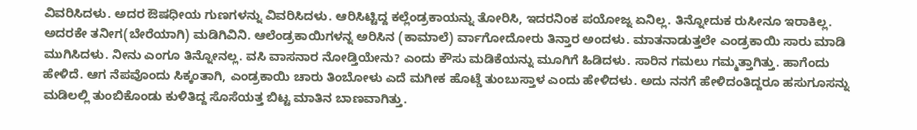ವಿವರಿಸಿದಳು. ಅದರ ಔಷಧೀಯ ಗುಣಗಳನ್ನು ವಿವರಿಸಿದಳು. ಆರಿಸಿಟ್ಟಿದ್ದ ಕಲ್ಲೆಂಡ್ರಕಾಯನ್ನು ತೋರಿಸಿ, ಇದರನಿಂಕ ಪಯೋಜ್ನ ಏನಿಲ್ಲ. ತಿನ್ನೋದುಕ ರುಸೀನೂ ಇರಾಕಿಲ್ಲ. ಅದರಕೇ ತನೀಗ(ಬೇರೆಯಾಗಿ) ಮಡಿಗಿವಿನಿ. ಆಲೆಂಡ್ರಕಾಯಿಗಳನ್ನ ಅರಿಸಿನ (ಕಾಮಾಲೆ) ರ್ವಾಗೋದೋರು ತಿನ್ತಾರ ಅಂದಳು. ಮಾತನಾಡುತ್ತಲೇ ಎಂಡ್ರಕಾಯಿ ಸಾರು ಮಾಡಿ ಮುಗಿಸಿದಳು. ನೀನು ಎಂಗೂ ತಿನ್ನೋನಲ್ಲ. ವಸಿ ವಾಸನಾರ ನೋಡ್ತಿಯೇನು? ಎಂದು ಕೌಸು ಮಡಿಕೆಯನ್ನು ಮೂಗಿಗೆ ಹಿಡಿದಳು. ಸಾರಿನ ಗಮಲು ಗಮ್ಮತ್ತಾಗಿತ್ತು. ಹಾಗೆಂದು ಹೇಳಿದೆ. ಆಗ ನೆಪವೊಂದು ಸಿಕ್ಕಂತಾಗಿ, ಎಂಡ್ರಕಾಯಿ ಚಾರು ತಿಂಬೋಳು ಎದೆ ಮಗೀಕ ಹೊಟ್ಡೆ ತುಂಬುಸ್ತಾಳ ಎಂದು ಹೇಳಿದಳು. ಅದು ನನಗೆ ಹೇಳಿದಂತಿದ್ದರೂ ಹಸುಗೂಸನ್ನು ಮಡಿಲಲ್ಲಿ ತುಂಬಿಕೊಂಡು ಕುಳಿತಿದ್ದ ಸೊಸೆಯತ್ತ ಬಿಟ್ಟ ಮಾತಿನ ಬಾಣವಾಗಿತ್ತು.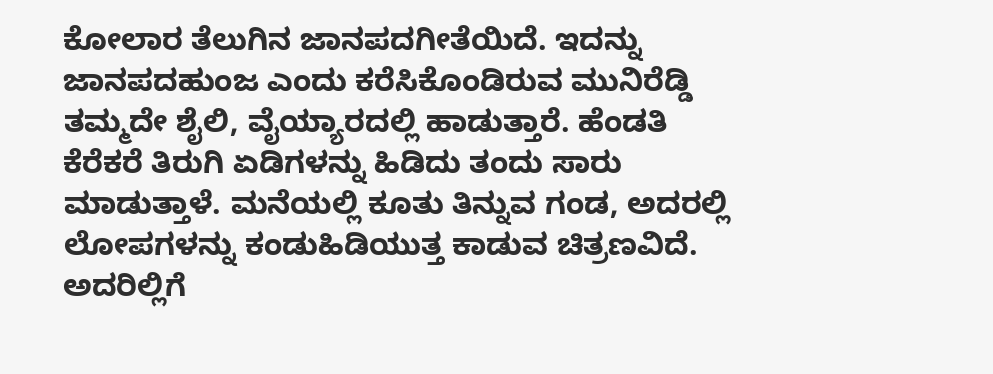ಕೋಲಾರ ತೆಲುಗಿನ ಜಾನಪದಗೀತೆಯಿದೆ. ಇದನ್ನು ಜಾನಪದಹುಂಜ ಎಂದು ಕರೆಸಿಕೊಂಡಿರುವ ಮುನಿರೆಡ್ಡಿ ತಮ್ಮದೇ ಶೈಲಿ, ವೈಯ್ಯಾರದಲ್ಲಿ ಹಾಡುತ್ತಾರೆ. ಹೆಂಡತಿ ಕೆರೆಕರೆ ತಿರುಗಿ ಏಡಿಗಳನ್ನು ಹಿಡಿದು ತಂದು ಸಾರು ಮಾಡುತ್ತಾಳೆ. ಮನೆಯಲ್ಲಿ ಕೂತು ತಿನ್ನುವ ಗಂಡ, ಅದರಲ್ಲಿ ಲೋಪಗಳನ್ನು ಕಂಡುಹಿಡಿಯುತ್ತ ಕಾಡುವ ಚಿತ್ರಣವಿದೆ. ಅದರಿಲ್ಲಿಗೆ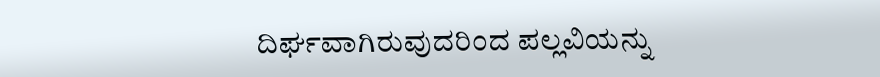ದಿರ್ಘವಾಗಿರುವುದರಿಂದ ಪಲ್ಲವಿಯನ್ನು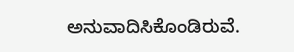ಅನುವಾದಿಸಿಕೊಂಡಿರುವೆ.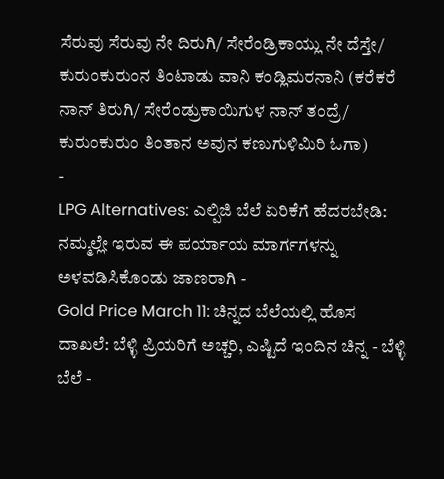ಸೆರುವು ಸೆರುವು ನೇ ದಿರುಗಿ/ ಸೇರೆಂಡ್ರಿಕಾಯ್ಲು ನೇ ದೆಸ್ತೇ/ ಕುರುಂಕುರುಂನ ತಿಂಟಾಡು ವಾನಿ ಕಂಡ್ಲಿಮರನಾನಿ (ಕರೆಕರೆ ನಾನ್ ತಿರುಗಿ/ ಸೇರೆಂಡ್ರುಕಾಯಿಗುಳ ನಾನ್ ತಂದ್ರೆ/ ಕುರುಂಕುರುಂ ತಿಂತಾನ ಅವುನ ಕಣುಗುಳಿಮಿರಿ ಓಗಾ)
-
LPG Alternatives: ಎಲ್ಪಿಜಿ ಬೆಲೆ ಏರಿಕೆಗೆ ಹೆದರಬೇಡಿ: ನಮ್ಮಲ್ಲೇ ಇರುವ ಈ ಪರ್ಯಾಯ ಮಾರ್ಗಗಳನ್ನು ಅಳವಡಿಸಿಕೊಂಡು ಜಾಣರಾಗಿ -
Gold Price March 11: ಚಿನ್ನದ ಬೆಲೆಯಲ್ಲಿ ಹೊಸ ದಾಖಲೆ: ಬೆಳ್ಳಿ ಪ್ರಿಯರಿಗೆ ಅಚ್ಚರಿ, ಎಷ್ಟಿದೆ ಇಂದಿನ ಚಿನ್ನ - ಬೆಳ್ಳಿ ಬೆಲೆ -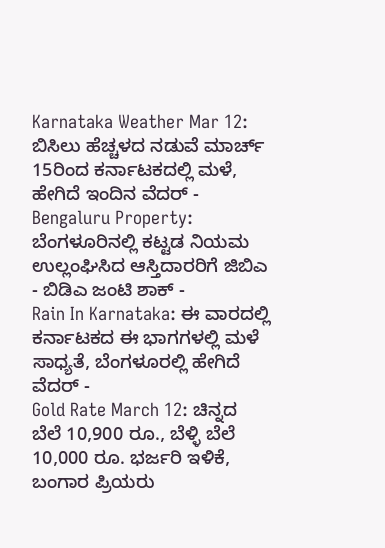Karnataka Weather Mar 12: ಬಿಸಿಲು ಹೆಚ್ಚಳದ ನಡುವೆ ಮಾರ್ಚ್ 15ರಿಂದ ಕರ್ನಾಟಕದಲ್ಲಿ ಮಳೆ, ಹೇಗಿದೆ ಇಂದಿನ ವೆದರ್ -
Bengaluru Property: ಬೆಂಗಳೂರಿನಲ್ಲಿ ಕಟ್ಟಡ ನಿಯಮ ಉಲ್ಲಂಘಿಸಿದ ಆಸ್ತಿದಾರರಿಗೆ ಜಿಬಿಎ - ಬಿಡಿಎ ಜಂಟಿ ಶಾಕ್ -
Rain In Karnataka: ಈ ವಾರದಲ್ಲಿ ಕರ್ನಾಟಕದ ಈ ಭಾಗಗಳಲ್ಲಿ ಮಳೆ ಸಾಧ್ಯತೆ, ಬೆಂಗಳೂರಲ್ಲಿ ಹೇಗಿದೆ ವೆದರ್ -
Gold Rate March 12: ಚಿನ್ನದ ಬೆಲೆ 10,900 ರೂ., ಬೆಳ್ಳಿ ಬೆಲೆ 10,000 ರೂ. ಭರ್ಜರಿ ಇಳಿಕೆ, ಬಂಗಾರ ಪ್ರಿಯರು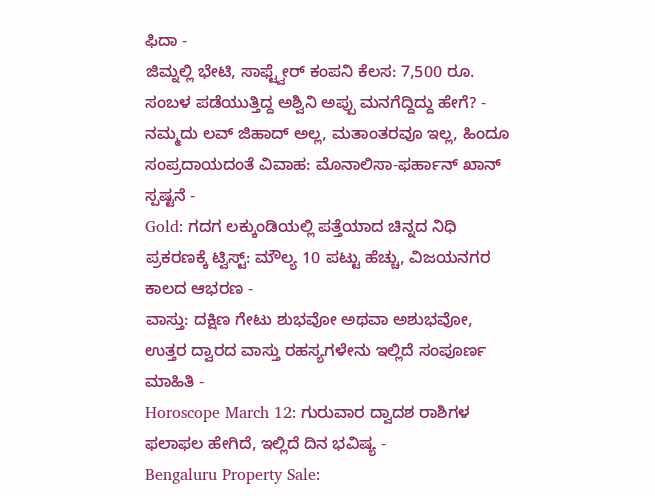ಫಿದಾ -
ಜಿಮ್ನಲ್ಲಿ ಭೇಟಿ, ಸಾಫ್ಟ್ವೇರ್ ಕಂಪನಿ ಕೆಲಸ: 7,500 ರೂ. ಸಂಬಳ ಪಡೆಯುತ್ತಿದ್ದ ಅಶ್ವಿನಿ ಅಪ್ಪು ಮನಗೆದ್ದಿದ್ದು ಹೇಗೆ? -
ನಮ್ಮದು ಲವ್ ಜಿಹಾದ್ ಅಲ್ಲ, ಮತಾಂತರವೂ ಇಲ್ಲ, ಹಿಂದೂ ಸಂಪ್ರದಾಯದಂತೆ ವಿವಾಹ: ಮೊನಾಲಿಸಾ-ಫರ್ಹಾನ್ ಖಾನ್ ಸ್ಪಷ್ಟನೆ -
Gold: ಗದಗ ಲಕ್ಕುಂಡಿಯಲ್ಲಿ ಪತ್ತೆಯಾದ ಚಿನ್ನದ ನಿಧಿ ಪ್ರಕರಣಕ್ಕೆ ಟ್ವಿಸ್ಟ್: ಮೌಲ್ಯ 10 ಪಟ್ಟು ಹೆಚ್ಚು, ವಿಜಯನಗರ ಕಾಲದ ಆಭರಣ -
ವಾಸ್ತು: ದಕ್ಷಿಣ ಗೇಟು ಶುಭವೋ ಅಥವಾ ಅಶುಭವೋ, ಉತ್ತರ ದ್ವಾರದ ವಾಸ್ತು ರಹಸ್ಯಗಳೇನು ಇಲ್ಲಿದೆ ಸಂಪೂರ್ಣ ಮಾಹಿತಿ -
Horoscope March 12: ಗುರುವಾರ ದ್ವಾದಶ ರಾಶಿಗಳ ಫಲಾಫಲ ಹೇಗಿದೆ, ಇಲ್ಲಿದೆ ದಿನ ಭವಿಷ್ಯ -
Bengaluru Property Sale: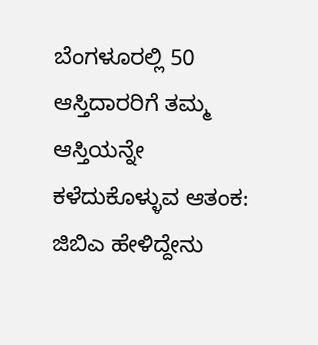ಬೆಂಗಳೂರಲ್ಲಿ 50 ಆಸ್ತಿದಾರರಿಗೆ ತಮ್ಮ ಆಸ್ತಿಯನ್ನೇ ಕಳೆದುಕೊಳ್ಳುವ ಆತಂಕ: ಜಿಬಿಎ ಹೇಳಿದ್ದೇನು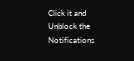Click it and Unblock the Notifications